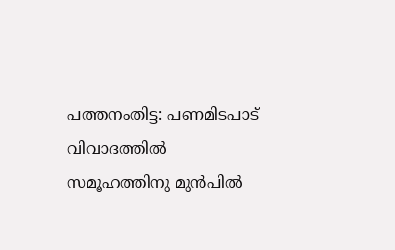പത്തനംതിട്ട: പണമിടപാട് വിവാദത്തിൽ
സമൂഹത്തിനു മുൻപിൽ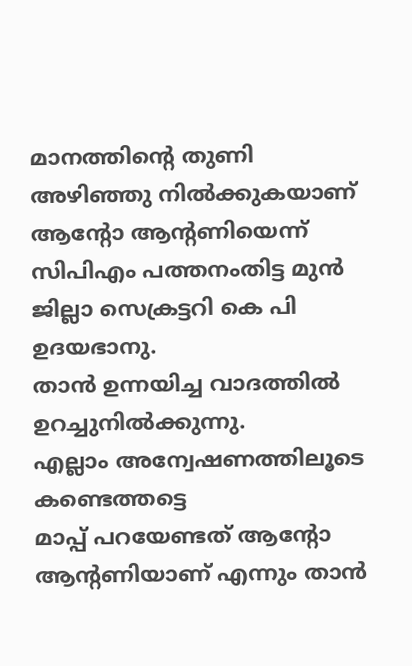മാനത്തിന്റെ തുണി അഴിഞ്ഞു നിൽക്കുകയാണ് ആന്റോ ആന്റണിയെന്ന് സിപിഎം പത്തനംതിട്ട മുൻ ജില്ലാ സെക്രട്ടറി കെ പി ഉദയഭാനു.
താൻ ഉന്നയിച്ച വാദത്തിൽ ഉറച്ചുനിൽക്കുന്നു.
എല്ലാം അന്വേഷണത്തിലൂടെ കണ്ടെത്തട്ടെ
മാപ്പ് പറയേണ്ടത് ആന്റോ ആന്റണിയാണ് എന്നും താൻ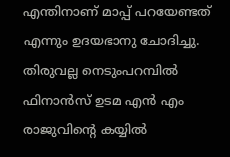എന്തിനാണ് മാപ്പ് പറയേണ്ടത് എന്നും ഉദയഭാനു ചോദിച്ചു.
തിരുവല്ല നെടുംപറമ്പിൽ ഫിനാൻസ് ഉടമ എൻ എം രാജുവിൻ്റെ കയ്യിൽ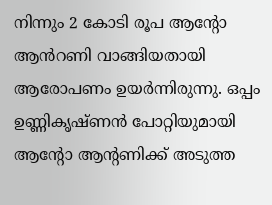നിന്നും 2 കോടി രൂപ ആൻ്റോ ആൻറണി വാങ്ങിയതായി ആരോപണം ഉയർന്നിരുന്നു. ഒപ്പം ഉണ്ണികൃഷ്ണൻ പോറ്റിയുമായി ആൻ്റോ ആന്റണിക്ക് അടുത്ത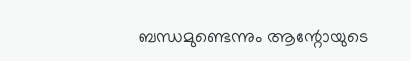ബന്ധമുണ്ടെന്നും ആന്റോയുടെ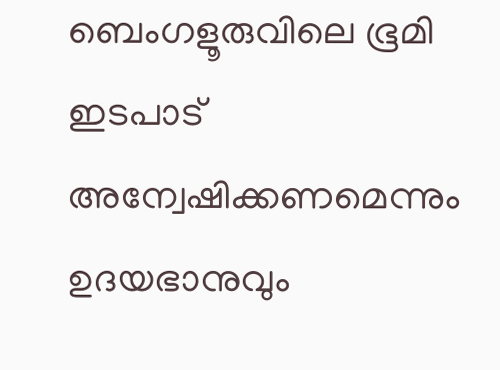ബെംഗളൂരുവിലെ ഭൂമി ഇടപാട് അന്വേഷിക്കണമെന്നും ഉദയഭാനുവും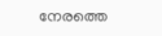നേരത്തെ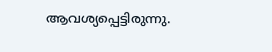ആവശ്യപ്പെട്ടിരുന്നു.